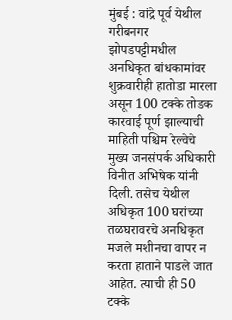मुंबई : वांद्रे पूर्व येथील गरीबनगर झोपडपट्टीमधील अनधिकृत बांधकामांवर शुक्रवारीही हातोडा मारला असून 100 टक्के तोडक कारवाई पूर्ण झाल्याची माहिती पश्चिम रेल्वेचे मुख्य जनसंपर्क अधिकारी विनीत अभिषेक यांनी दिली. तसेच येथील अधिकृत 100 घरांच्या तळघरावरचे अनधिकृत मजले मशीनचा वापर न करता हाताने पाडले जात आहेत. त्याची ही 50 टक्के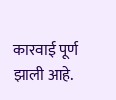कारवाई पूर्ण झाली आहे.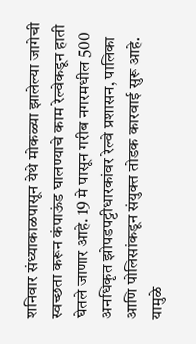शनिवार संध्याकाळपासून येथे मोकळ्या झालेल्या जागेची स्वच्छता करून कंपाऊंड घालण्याचे काम रेल्वेकडून हाती घेतले जाणार आहे. 19 मे पासून गरीब नगरमधील 500 अनधिकृत झोपडपट्टीधारकांवर रेल्वे प्रशासन, पालिका आणि पोलिसांकडून संयुक्त तोडक कारवाई सुरू आहे. यामुळे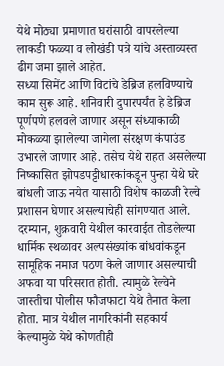येथे मोठ्या प्रमाणात घरांसाठी वापरलेल्या लाकडी फळ्या व लोखंडी पत्रे यांचे अस्ताव्यस्त ढीग जमा झाले आहेत.
सध्या सिमेंट आणि विटांचे डेब्रिज हलविण्याचे काम सुरू आहे. शनिवारी दुपारपर्यंत हे डेब्रिज पूर्णपणे हलवले जाणार असून संध्याकाळी मोकळ्या झालेल्या जागेला संरक्षण कंपाउंड उभारले जाणार आहे. तसेच येथे राहत असलेल्या निष्कासित झोपडपट्टीधारकांकडून पुन्हा येथे घरे बांधली जाऊ नयेत यासाठी विशेष काळजी रेल्वे प्रशासन घेणार असल्याचेही सांगण्यात आले.
दरम्यान, शुक्रवारी येथील कारवाईत तोडलेल्या धार्मिक स्थळावर अल्पसंख्यांक बांधवांकडून सामूहिक नमाज पठण केले जाणार असल्याची अफवा या परिसरात होती. त्यामुळे रेल्वेने जास्तीचा पोलीस फौजफाटा येथे तैनात केला होता. मात्र येथील नागरिकांनी सहकार्य केल्यामुळे येथे कोणतीही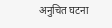अनुचित घटना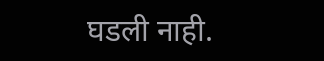घडली नाही.